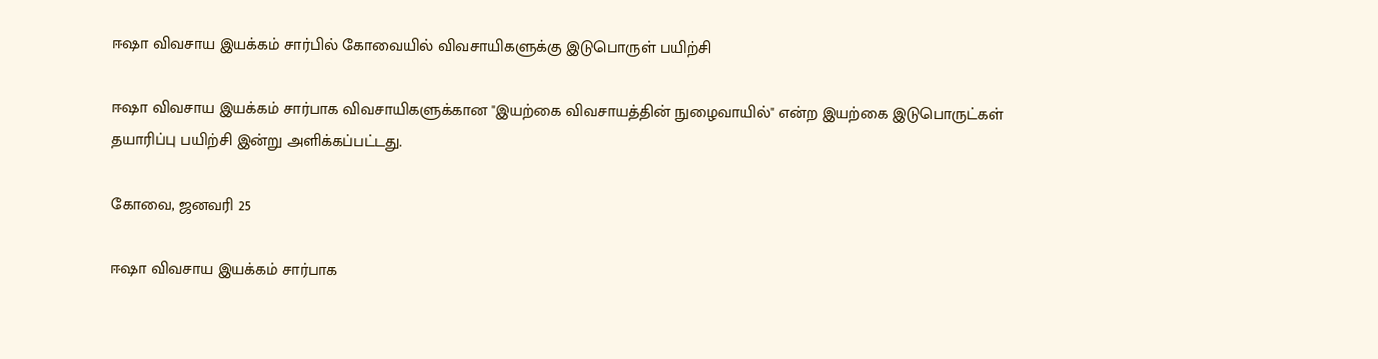ஈஷா விவசாய இயக்கம் சார்பில் கோவையில் விவசாயிகளுக்கு இடுபொருள் பயிற்சி

ஈஷா விவசாய இயக்கம் சார்பாக விவசாயிகளுக்கான "இயற்கை விவசாயத்தின் நுழைவாயில்" என்ற இயற்கை இடுபொருட்கள் தயாரிப்பு பயிற்சி இன்று அளிக்கப்பட்டது.

கோவை, ஜனவரி 25

ஈஷா விவசாய இயக்கம் சார்பாக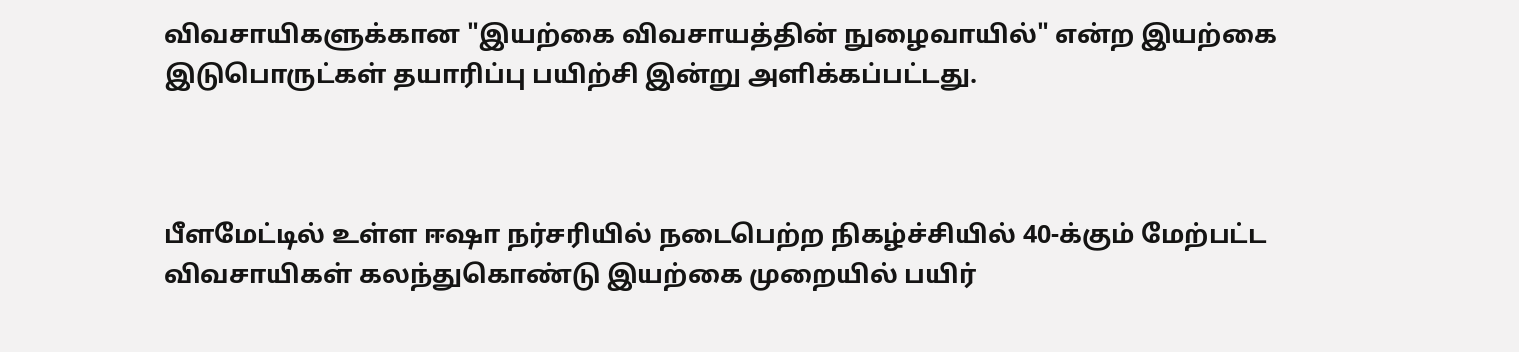விவசாயிகளுக்கான "இயற்கை விவசாயத்தின் நுழைவாயில்" என்ற இயற்கை இடுபொருட்கள் தயாரிப்பு பயிற்சி இன்று அளிக்கப்பட்டது.



பீளமேட்டில் உள்ள ஈஷா நர்சரியில் நடைபெற்ற நிகழ்ச்சியில் 40-க்கும் மேற்பட்ட விவசாயிகள் கலந்துகொண்டு இயற்கை முறையில் பயிர்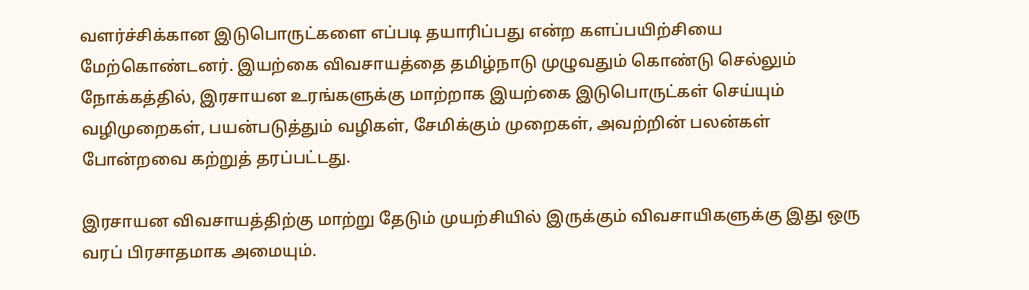வளர்ச்சிக்கான இடுபொருட்களை எப்படி தயாரிப்பது என்ற களப்பயிற்சியை மேற்கொண்டனர். இயற்கை விவசாயத்தை தமிழ்நாடு முழுவதும் கொண்டு செல்லும் நோக்கத்தில், இரசாயன உரங்களுக்கு மாற்றாக இயற்கை இடுபொருட்கள் செய்யும் வழிமுறைகள், பயன்படுத்தும் வழிகள், சேமிக்கும் முறைகள், அவற்றின் பலன்கள் போன்றவை கற்றுத் தரப்பட்டது.

இரசாயன விவசாயத்திற்கு மாற்று தேடும் முயற்சியில் இருக்கும் விவசாயிகளுக்கு இது ஒரு வரப் பிரசாதமாக அமையும்.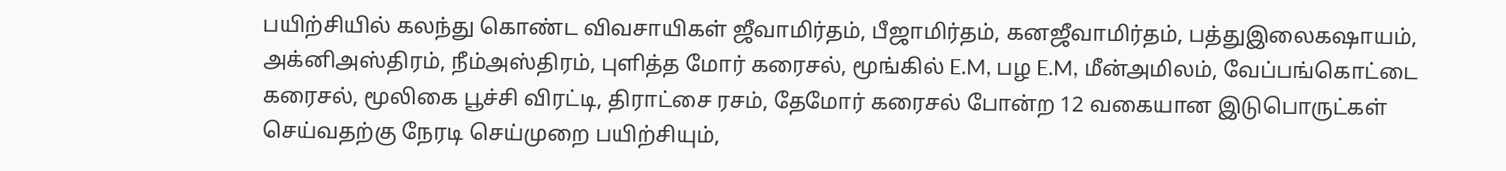பயிற்சியில் கலந்து கொண்ட விவசாயிகள் ஜீவாமிர்தம், பீஜாமிர்தம், கனஜீவாமிர்தம், பத்துஇலைகஷாயம், அக்னிஅஸ்திரம், நீம்அஸ்திரம், புளித்த மோர் கரைசல், மூங்கில் E.M, பழ E.M, மீன்அமிலம், வேப்பங்கொட்டை கரைசல், மூலிகை பூச்சி விரட்டி, திராட்சை ரசம், தேமோர் கரைசல் போன்ற 12 வகையான இடுபொருட்கள் செய்வதற்கு நேரடி செய்முறை பயிற்சியும்,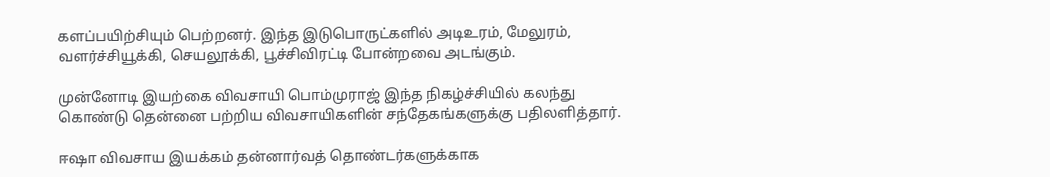களப்பயிற்சியும் பெற்றனர். இந்த இடுபொருட்களில் அடிஉரம், மேலுரம், வளர்ச்சியூக்கி, செயலூக்கி, பூச்சிவிரட்டி போன்றவை அடங்கும்.

முன்னோடி இயற்கை விவசாயி பொம்முராஜ் இந்த நிகழ்ச்சியில் கலந்து கொண்டு தென்னை பற்றிய விவசாயிகளின் சந்தேகங்களுக்கு பதிலளித்தார்.

ஈஷா விவசாய இயக்கம் தன்னார்வத் தொண்டர்களுக்காக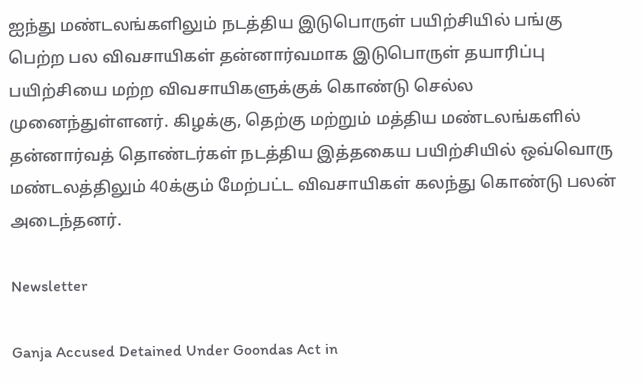ஐந்து மண்டலங்களிலும் நடத்திய இடுபொருள் பயிற்சியில் பங்கு பெற்ற பல விவசாயிகள் தன்னார்வமாக இடுபொருள் தயாரிப்பு பயிற்சியை மற்ற விவசாயிகளுக்குக் கொண்டு செல்ல முனைந்துள்ளனர். கிழக்கு, தெற்கு மற்றும் மத்திய மண்டலங்களில் தன்னார்வத் தொண்டர்கள் நடத்திய இத்தகைய பயிற்சியில் ஒவ்வொரு மண்டலத்திலும் 40க்கும் மேற்பட்ட விவசாயிகள் கலந்து கொண்டு பலன் அடைந்தனர்.

Newsletter

Ganja Accused Detained Under Goondas Act in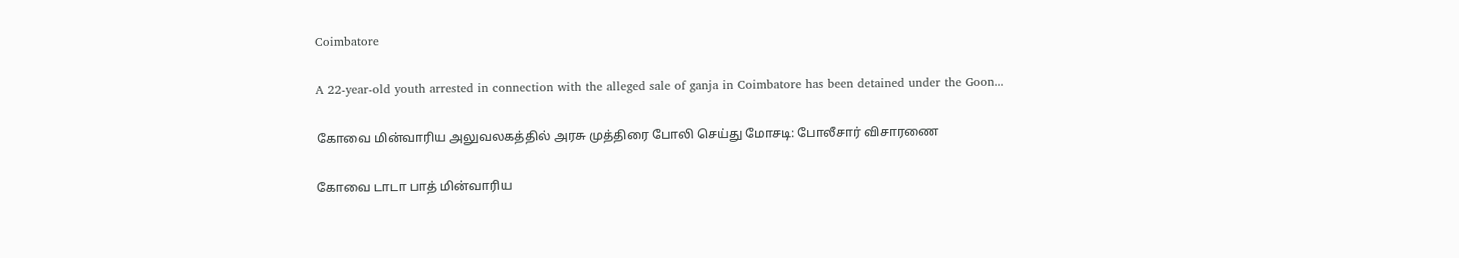Coimbatore

A 22-year-old youth arrested in connection with the alleged sale of ganja in Coimbatore has been detained under the Goon...

கோவை மின்வாரிய அலுவலகத்தில் அரசு முத்திரை போலி செய்து மோசடி: போலீசார் விசாரணை

கோவை டாடா பாத் மின்வாரிய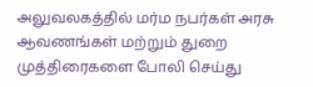அலுவலகத்தில் மர்ம நபர்கள் அரசு ஆவணங்கள் மற்றும் துறை முத்திரைகளை போலி செய்து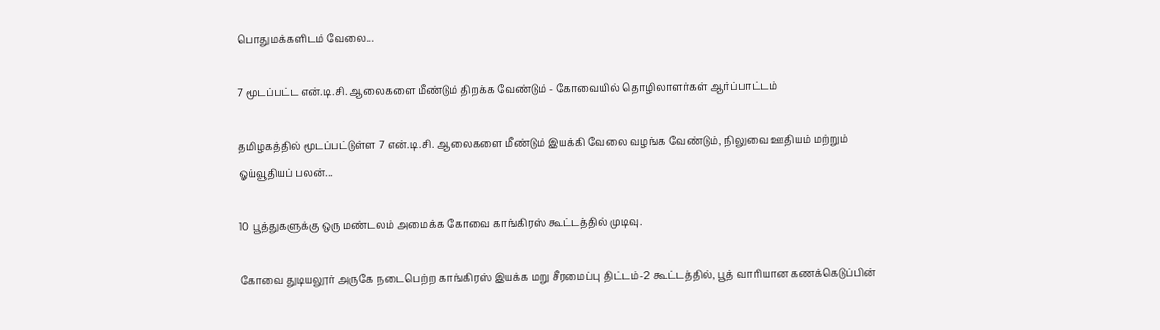பொதுமக்களிடம் வேலை...

7 மூடப்பட்ட என்.டி.சி. ஆலைகளை மீண்டும் திறக்க வேண்டும் - கோவையில் தொழிலாளர்கள் ஆர்ப்பாட்டம்

தமிழகத்தில் மூடப்பட்டுள்ள 7 என்.டி.சி. ஆலைகளை மீண்டும் இயக்கி வேலை வழங்க வேண்டும், நிலுவை ஊதியம் மற்றும் ஓய்வூதியப் பலன்...

10 பூத்துகளுக்கு ஒரு மண்டலம் அமைக்க கோவை காங்கிரஸ் கூட்டத்தில் முடிவு.

கோவை துடியலூர் அருகே நடைபெற்ற காங்கிரஸ் இயக்க மறு சீரமைப்பு திட்டம்-2 கூட்டத்தில், பூத் வாரியான கணக்கெடுப்பின்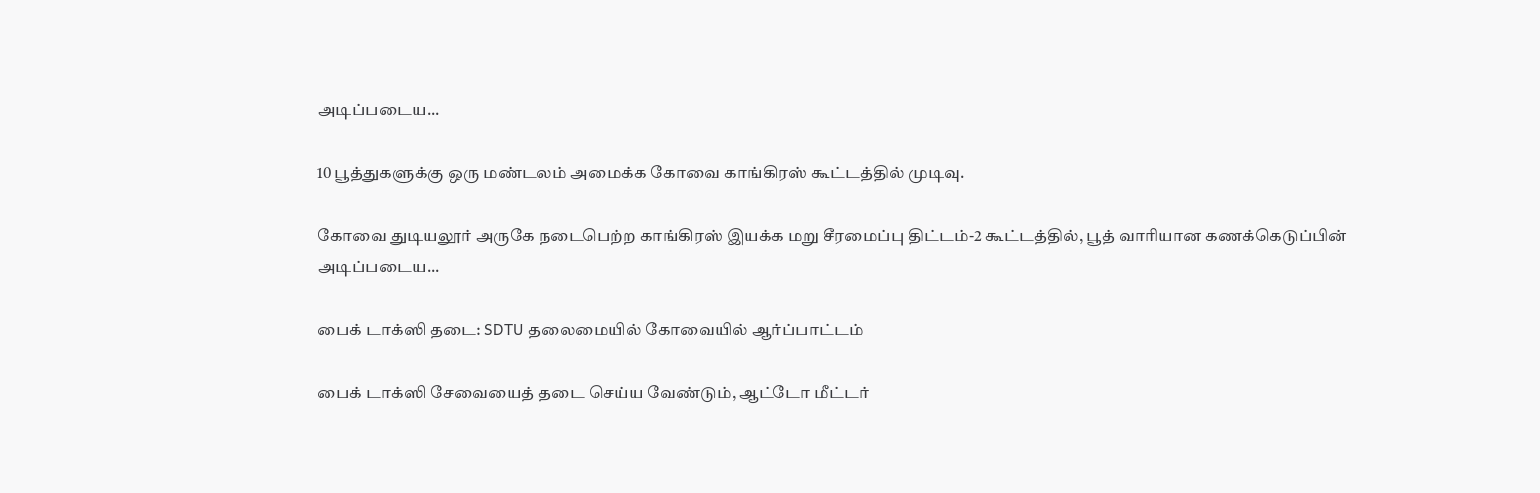அடிப்படைய...

10 பூத்துகளுக்கு ஒரு மண்டலம் அமைக்க கோவை காங்கிரஸ் கூட்டத்தில் முடிவு.

கோவை துடியலூர் அருகே நடைபெற்ற காங்கிரஸ் இயக்க மறு சீரமைப்பு திட்டம்-2 கூட்டத்தில், பூத் வாரியான கணக்கெடுப்பின் அடிப்படைய...

பைக் டாக்ஸி தடை: SDTU தலைமையில் கோவையில் ஆர்ப்பாட்டம்

பைக் டாக்ஸி சேவையைத் தடை செய்ய வேண்டும், ஆட்டோ மீட்டர்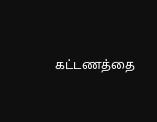கட்டணத்தை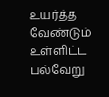உயர்த்த வேண்டும் உள்ளிட்ட பல்வேறு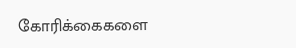கோரிக்கைகளை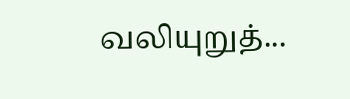வலியுறுத்...